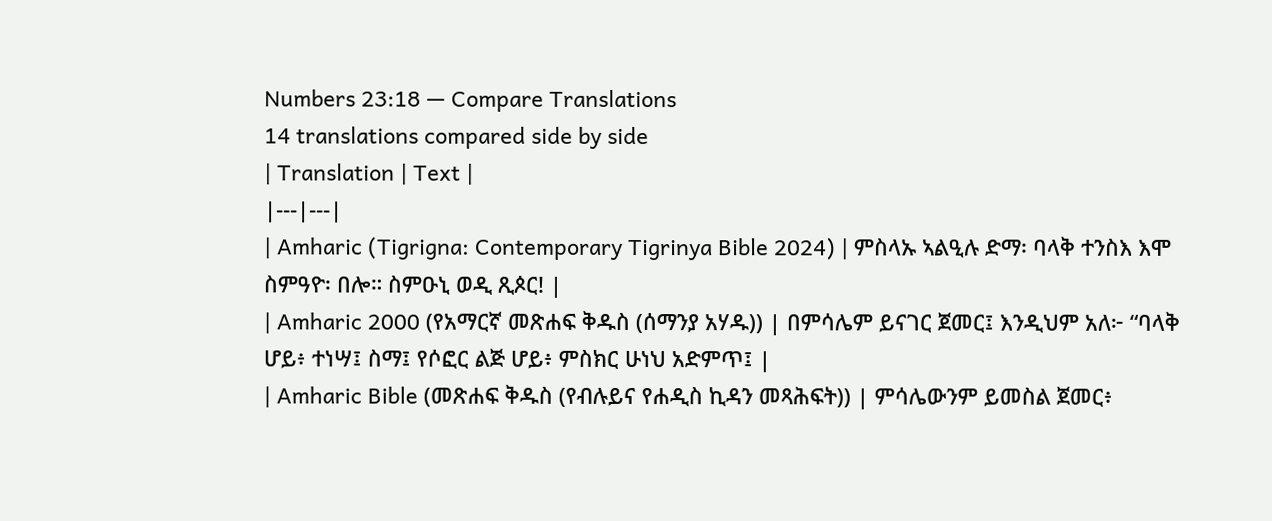Numbers 23:18 — Compare Translations
14 translations compared side by side
| Translation | Text |
|---|---|
| Amharic (Tigrigna: Contemporary Tigrinya Bible 2024) | ምስላኡ ኣልዒሉ ድማ፡ ባላቅ ተንስእ እሞ ስምዓዮ፡ በሎ። ስምዑኒ ወዲ ጺጶር! |
| Amharic 2000 (የአማርኛ መጽሐፍ ቅዱስ (ሰማንያ አሃዱ)) | በምሳሌም ይናገር ጀመር፤ እንዲህም አለ፦ “ባላቅ ሆይ፥ ተነሣ፤ ስማ፤ የሶፎር ልጅ ሆይ፥ ምስክር ሁነህ አድምጥ፤ |
| Amharic Bible (መጽሐፍ ቅዱስ (የብሉይና የሐዲስ ኪዳን መጻሕፍት)) | ምሳሌውንም ይመስል ጀመር፥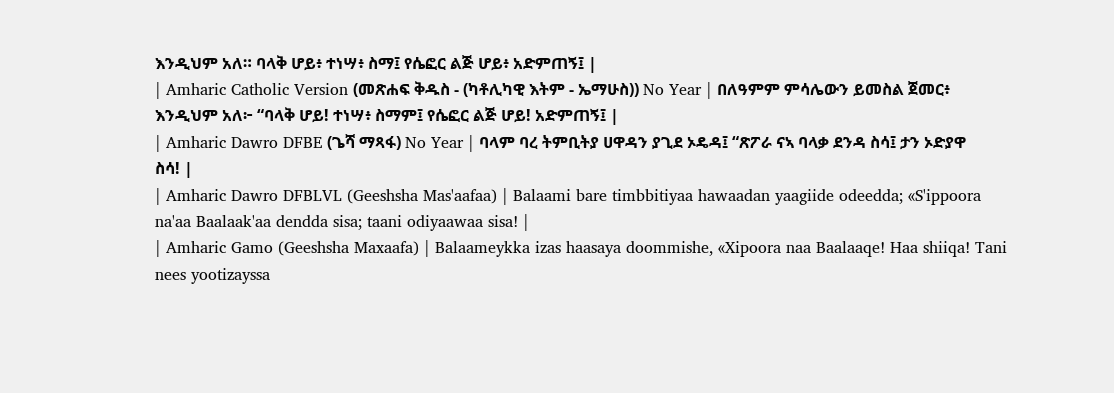እንዲህም አለ። ባላቅ ሆይ፥ ተነሣ፥ ስማ፤ የሴፎር ልጅ ሆይ፥ አድምጠኝ፤ |
| Amharic Catholic Version (መጽሐፍ ቅዱስ - (ካቶሊካዊ እትም - ኤማሁስ)) No Year | በለዓምም ምሳሌውን ይመስል ጀመር፥ እንዲህም አለ፦ “ባላቅ ሆይ! ተነሣ፥ ስማም፤ የሴፎር ልጅ ሆይ! አድምጠኝ፤ |
| Amharic Dawro DFBE (ጌሻ ማጻፋ) No Year | ባላም ባረ ትምቢትያ ሀዋዳን ያጊደ ኦዴዳ፤ “ጽፖራ ናኣ ባላቃ ደንዳ ስሳ፤ ታን ኦድያዋ ስሳ! |
| Amharic Dawro DFBLVL (Geeshsha Mas'aafaa) | Balaami bare timbbitiyaa hawaadan yaagiide odeedda; «S'ippoora na'aa Baalaak'aa dendda sisa; taani odiyaawaa sisa! |
| Amharic Gamo (Geeshsha Maxaafa) | Balaameykka izas haasaya doommishe, «Xipoora naa Baalaaqe! Haa shiiqa! Tani nees yootizayssa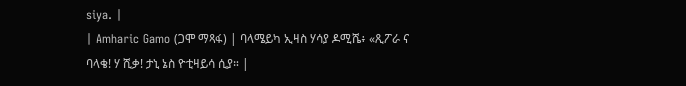siya. |
| Amharic Gamo (ጋሞ ማጻፋ) | ባላሜይካ ኢዛስ ሃሳያ ዶሚሼ፥ «ጺፖራ ና ባላቄ! ሃ ሺቃ! ታኒ ኔስ ዮቲዛይሳ ሲያ። |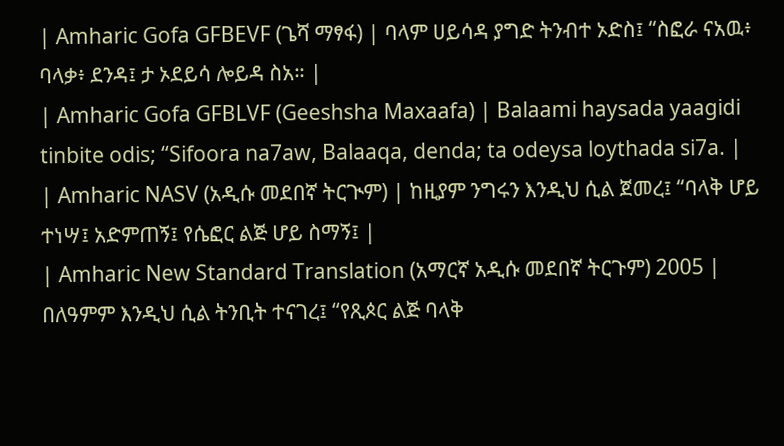| Amharic Gofa GFBEVF (ጌሻ ማፃፋ) | ባላም ሀይሳዳ ያግድ ትንብተ ኦድስ፤ “ስፎራ ናአዉ፥ ባላቃ፥ ደንዳ፤ ታ ኦደይሳ ሎይዳ ስአ። |
| Amharic Gofa GFBLVF (Geeshsha Maxaafa) | Balaami haysada yaagidi tinbite odis; “Sifoora na7aw, Balaaqa, denda; ta odeysa loythada si7a. |
| Amharic NASV (አዲሱ መደበኛ ትርጒም) | ከዚያም ንግሩን እንዲህ ሲል ጀመረ፤ “ባላቅ ሆይ ተነሣ፤ አድምጠኝ፤ የሴፎር ልጅ ሆይ ስማኝ፤ |
| Amharic New Standard Translation (አማርኛ አዲሱ መደበኛ ትርጉም) 2005 | በለዓምም እንዲህ ሲል ትንቢት ተናገረ፤ “የጺጶር ልጅ ባላቅ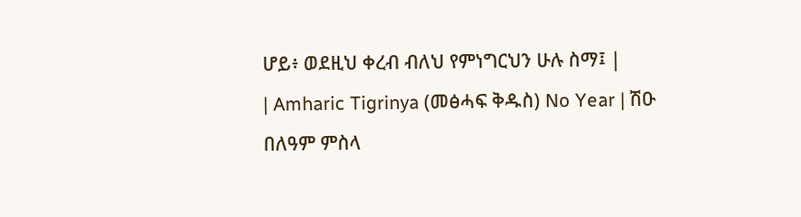ሆይ፥ ወደዚህ ቀረብ ብለህ የምነግርህን ሁሉ ስማ፤ |
| Amharic Tigrinya (መፅሓፍ ቅዱስ) No Year | ሽዑ በለዓም ምስላ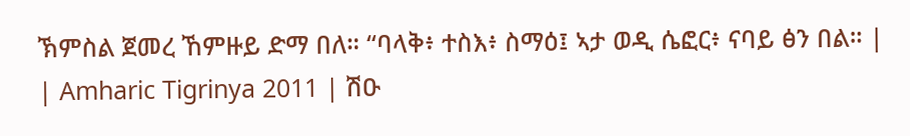ኽምስል ጀመረ ኸምዙይ ድማ በለ። “ባላቅ፥ ተስእ፥ ስማዕ፤ ኣታ ወዲ ሴፎር፥ ናባይ ፅን በል። |
| Amharic Tigrinya 2011 | ሽዑ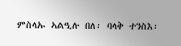ምስላኡ ኣልዒሉ በለ፡ ባላቅ ተንስእ፡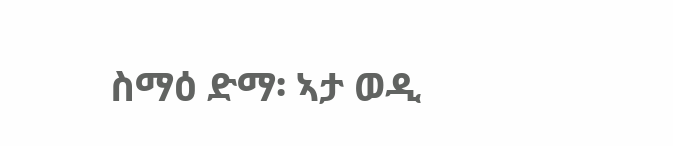ስማዕ ድማ፡ ኣታ ወዲ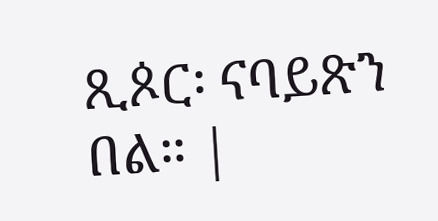ጺጶር፡ ናባይጽን በል። |